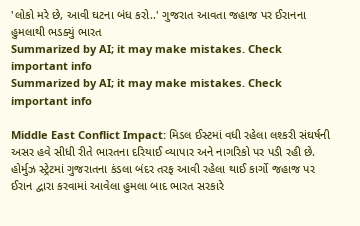'લોકો મરે છે, આવી ઘટના બંધ કરો..' ગુજરાત આવતા જહાજ પર ઈરાનના હુમલાથી ભડક્યું ભારત
Summarized by AI; it may make mistakes. Check important info
Summarized by AI; it may make mistakes. Check important info

Middle East Conflict Impact: મિડલ ઈસ્ટમાં વધી રહેલા લશ્કરી સંઘર્ષની અસર હવે સીધી રીતે ભારતના દરિયાઈ વ્યાપાર અને નાગરિકો પર પડી રહી છે. હોર્મુઝ સ્ટ્રેટમાં ગુજરાતના કંડલા બંદર તરફ આવી રહેલા થાઈ કાર્ગો જહાજ પર ઈરાન દ્વારા કરવામાં આવેલા હુમલા બાદ ભારત સરકારે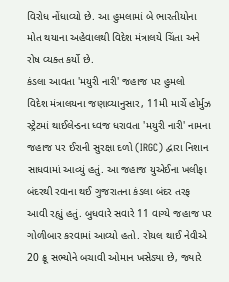વિરોધ નોંધાવ્યો છે. આ હુમલામાં બે ભારતીયોના મોત થયાના અહેવાલથી વિદેશ મંત્રાલયે ચિંતા અને રોષ વ્યક્ત કર્યો છે.
કંડલા આવતા 'મયુરી નારી' જહાજ પર હુમલો
વિદેશ મંત્રાલયના જણાવ્યાનુસાર, 11મી માર્ચે હોર્મુઝ સ્ટ્રેટમાં થાઈલેન્ડના ધ્વજ ધરાવતા 'મયુરી નારી' નામના જહાજ પર ઈરાની સુરક્ષા દળો (IRGC) દ્વારા નિશાન સાધવામાં આવ્યું હતું. આ જહાજ યુએઈના ખલીફા બંદરથી રવાના થઈ ગુજરાતના કંડલા બંદર તરફ આવી રહ્યું હતું. બુધવારે સવારે 11 વાગ્યે જહાજ પર ગોળીબાર કરવામાં આવ્યો હતો. રોયલ થાઈ નેવીએ 20 ક્રૂ સભ્યોને બચાવી ઓમાન ખસેડ્યા છે, જ્યારે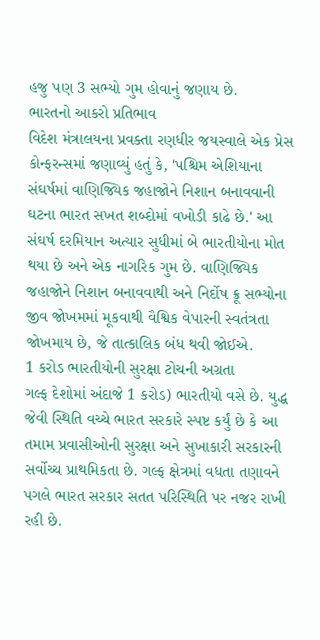હજુ પણ 3 સભ્યો ગુમ હોવાનું જણાય છે.
ભારતનો આકરો પ્રતિભાવ
વિદેશ મંત્રાલયના પ્રવક્તા રણધીર જયસ્વાલે એક પ્રેસ કોન્ફરન્સમાં જણાવ્યું હતું કે, 'પશ્ચિમ એશિયાના સંઘર્ષમાં વાણિજ્યિક જહાજોને નિશાન બનાવવાની ઘટના ભારત સખત શબ્દોમાં વખોડી કાઢે છે.' આ સંઘર્ષ દરમિયાન અત્યાર સુધીમાં બે ભારતીયોના મોત થયા છે અને એક નાગરિક ગુમ છે. વાણિજ્યિક જહાજોને નિશાન બનાવવાથી અને નિર્દોષ ક્રૂ સભ્યોના જીવ જોખમમાં મૂકવાથી વૈશ્વિક વેપારની સ્વતંત્રતા જોખમાય છે, જે તાત્કાલિક બંધ થવી જોઈએ.
1 કરોડ ભારતીયોની સુરક્ષા ટોચની અગ્રતા
ગલ્ફ દેશોમાં અંદાજે 1 કરોડ) ભારતીયો વસે છે. યુદ્ધ જેવી સ્થિતિ વચ્ચે ભારત સરકારે સ્પષ્ટ કર્યું છે કે આ તમામ પ્રવાસીઓની સુરક્ષા અને સુખાકારી સરકારની સર્વોચ્ચ પ્રાથમિકતા છે. ગલ્ફ ક્ષેત્રમાં વધતા તણાવને પગલે ભારત સરકાર સતત પરિસ્થિતિ પર નજર રાખી રહી છે.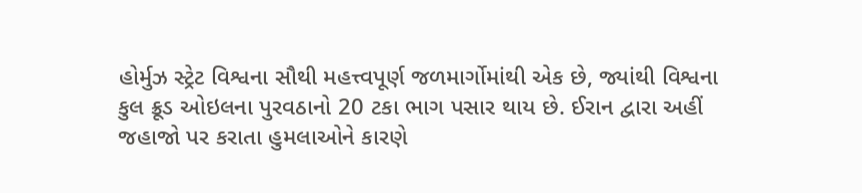હોર્મુઝ સ્ટ્રેટ વિશ્વના સૌથી મહત્ત્વપૂર્ણ જળમાર્ગોમાંથી એક છે, જ્યાંથી વિશ્વના કુલ ક્રૂડ ઓઇલના પુરવઠાનો 20 ટકા ભાગ પસાર થાય છે. ઈરાન દ્વારા અહીં જહાજો પર કરાતા હુમલાઓને કારણે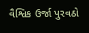વૈશ્વિક ઉર્જા પુરવઠો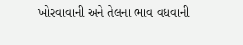ખોરવાવાની અને તેલના ભાવ વધવાની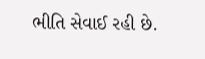ભીતિ સેવાઈ રહી છે.